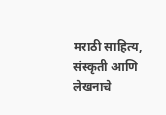मराठी साहित्य, संस्कृती आणि लेखनाचे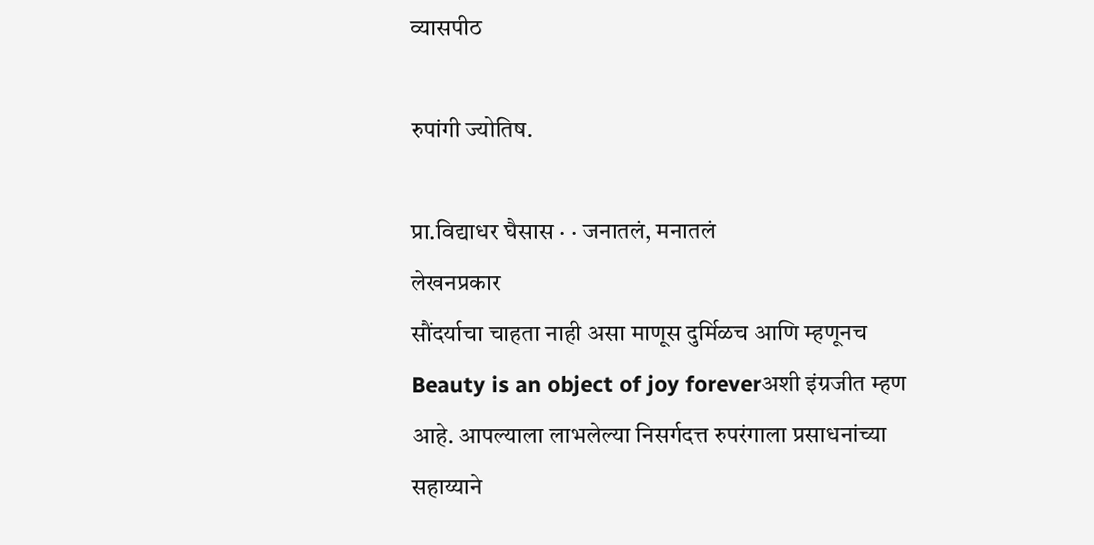व्यासपीठ

रुपांगी ज्योतिष.

प्रा.विद्याधर घैसास · · जनातलं, मनातलं
लेखनप्रकार
सौंदर्याचा चाहता नाही असा माणूस दुर्मिळच आणि म्हणूनच Beauty is an object of joy foreverअशी इंग्रजीत म्हण आहे. आपल्याला लाभलेल्या निसर्गदत्त रुपरंगाला प्रसाधनांच्या सहाय्याने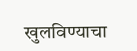खुलविण्याचा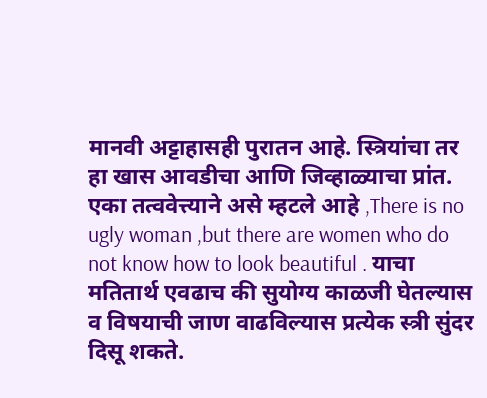मानवी अट्टाहासही पुरातन आहे. स्त्रियांचा तर हा खास आवडीचा आणि जिव्हाळ्याचा प्रांत. एका तत्ववेत्त्याने असे म्हटले आहे ,There is no ugly woman ,but there are women who do not know how to look beautiful . याचा मतितार्थ एवढाच की सुयोग्य काळजी घेतल्यास व विषयाची जाण वाढविल्यास प्रत्येक स्त्री सुंदर दिसू शकते.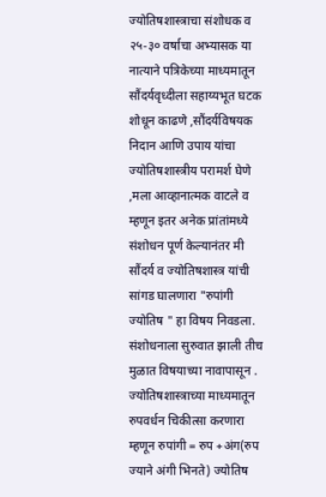ज्योतिषशास्त्राचा संशोधक व २५-३० वर्षाचा अभ्यासक या नात्याने पत्रिकेच्या माध्यमातून सौंदर्यवृध्दीला सहाय्यभूत घटक शोधून काढणे ,सौंदर्यविषयक निदान आणि उपाय यांचा ज्योतिषशास्त्रीय परामर्श घेणे ,मला आव्हानात्मक वाटले व म्हणून इतर अनेक प्रांतांमध्ये संशोधन पूर्ण केल्यानंतर मी सौंदर्य व ज्योतिषशास्त्र यांची सांगड घालणारा "रुपांगी ज्योतिष " हा विषय निवडला. संशोधनाला सुरुवात झाली तीच मुळात विषयाच्या नावापासून . ज्योतिषशास्त्राच्या माध्यमातून रुपवर्धन चिकीत्सा करणारा म्हणून रुपांगी = रुप +अंग(रुप ज्याने अंगी भिनते) ज्योतिष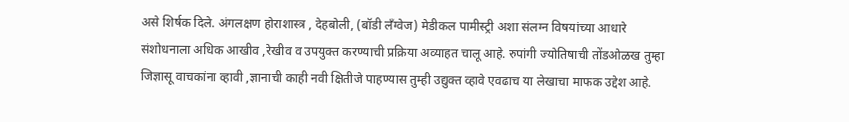असे शिर्षक दिले. अंगलक्षण होराशास्त्र , देहबोली, (बॉडी लॅंग्वेज) मेडीकल पामीस्ट्री अशा संलग्न विषयांच्या आधारे संशोधनाला अधिक आखीव ,रेखीव व उपयुक्त करण्याची प्रक्रिया अव्याहत चालू आहे. रुपांगी ज्योतिषाची तोंडओळख तुम्हा जिज्ञासू वाचकांना व्हावी ,ज्ञानाची काही नवी क्षितीजे पाहण्यास तुम्ही उद्युक्त व्हावे एवढाच या लेखाचा माफक उद्देश आहे.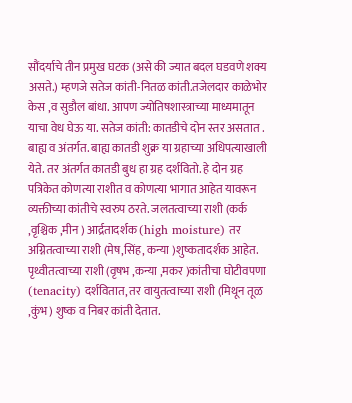सौंदर्याचे तीन प्रमुख घटक (असे की ज्यात बदल घडवणे शक्य असते.) म्हणजे सतेज कांती-नितळ कांती.तजेलदार काळेभोर केस ,व सुडौल बांधा. आपण ज्योतिषशास्त्राच्या माध्यमातून याचा वेध घेऊ या. सतेज कांती: कातडीचे दोन स्तर असतात . बाह्य व अंतर्गत. बाह्य कातडी शुक्र या ग्रहाच्या अधिपत्याखाली येते. तर अंतर्गत कातडी बुध हा ग्रह दर्शवितो. हे दोन ग्रह पत्रिकेत कोणत्या राशीत व कोणत्या भागात आहेत यावरून व्यक्तीच्या कांतीचे स्वरुप ठरते. जलतत्वाच्या राशी (कर्क ,वृश्चिक ,मीन ) आर्द्रतादर्शक (high moisture) तर अग्नितत्वाच्या राशी (मेष,सिंह, कन्या )शुष्कतादर्शक आहेत. पृथ्वीतत्वाच्या राशी (वृषभ ,कन्या ,मकर )कांतीचा घोटीवपणा (tenacity) दर्शवितात, तर वायुतत्वाच्या राशी (मिथून तूळ ,कुंभ) शुष्क व निबर कांती देतात.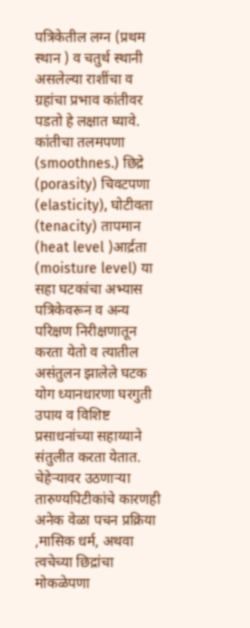पत्रिकेतील लग्न (प्रथम स्थान ) व चतुर्थ स्थानी असलेल्या राशींचा व ग्रहांचा प्रभाव कांतीवर पडतो हे लक्षात घ्यावे. कांतीचा तलमपणा (smoothnes.) छिद्रे (porasity) चिवटपणा (elasticity), घोटीवता (tenacity) तापमान (heat level )आर्द्रता (moisture level) या सहा घटकांचा अभ्यास पत्रिकेवरून व अन्य परिक्षण निरीक्षणातून करता येतो व त्यातील असंतुलन झालेले घटक योग ध्यानधारणा घरगुती उपाय व विशिष्ट प्रसाधनांच्या सहाय्याने संतुलीत करता येतात. चेहेर्‍यावर उठणार्‍या तारुण्यपिटीकांचे कारणही अनेक वेळा पचन प्रक्रिया ,मासिक धर्म, अथवा त्वचेच्या छिद्रांचा मोकळेपणा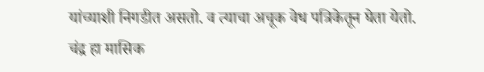यांच्याशी निगडीत असतो. व त्याचा अचूक वेध पत्रिकेतून घेता येतो. चंद्र हा मासिक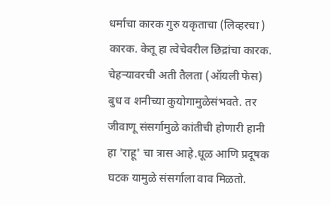धर्माचा कारक गुरु यकृताचा (लिव्हरचा ) कारक. केतू हा त्वेचेवरील छिद्रांचा कारक. चेहर्‍यावरची अती तैलता (ऑयली फेस) बुध व शनीच्या कुयोगामुळेसंभवते. तर जीवाणू संसर्गामुळे कांतीची होणारी हानी हा 'राहू' चा त्रास आहे.धूळ आणि प्रदूषक घटक यामुळे संसर्गाला वाव मिळतो.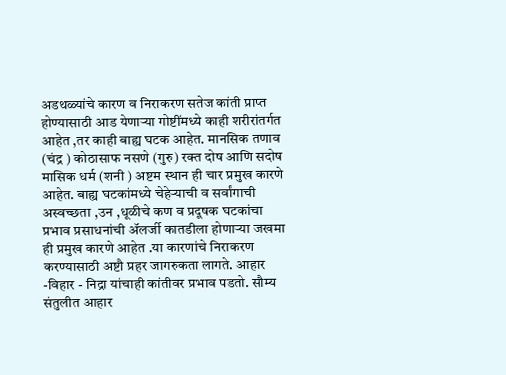अडथळ्यांचे कारण व निराकरण सतेज कांती प्राप्त होण्यासाठी आड येणार्‍या गोष्टींमध्ये काही शरीरांतर्गत आहेत ,तर काही बाह्य घटक आहेत. मानसिक तणाव (चंद्र ) कोठासाफ नसणे (गुरु) रक्त दोष आणि सदोष मासिक धर्म (शनी ) अष्टम स्थान ही चार प्रमुख कारणे आहेत. बाह्य घटकांमध्ये चेहेर्‍याची व सर्वांगाची अस्वच्छता ,उन ,धूळीचे कण व प्रदूषक घटकांचा प्रभाव प्रसाधनांची अ‍ॅलर्जी कातडीला होणार्‍या जखमा ही प्रमुख कारणे आहेत .या कारणांचे निराकरण करण्यासाठी अष्टौ प्रहर जागरुकता लागते. आहार -विहार - निद्रा यांचाही कांतीवर प्रभाव पडतो. सौम्य संतुलीत आहार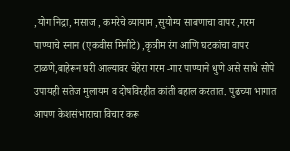,योग निद्रा, मसाज , कमरेचे व्यायाम ,सुयोग्य साबणाचा वापर ,गरम पाण्याचे स्नान (एकवीस मिनीटे) ,कृत्रीम रंग आणि घटकांचा वापर टाळणे,बाहेरून घरी आल्यावर चेहेरा गरम -गार पाण्याने धुणे असे साधे सोपे उपायही सतेज मुलायम व दोषविरहीत कांती बहाल करतात. पुढच्या भागात आपण केशसंभाराचा विचार करू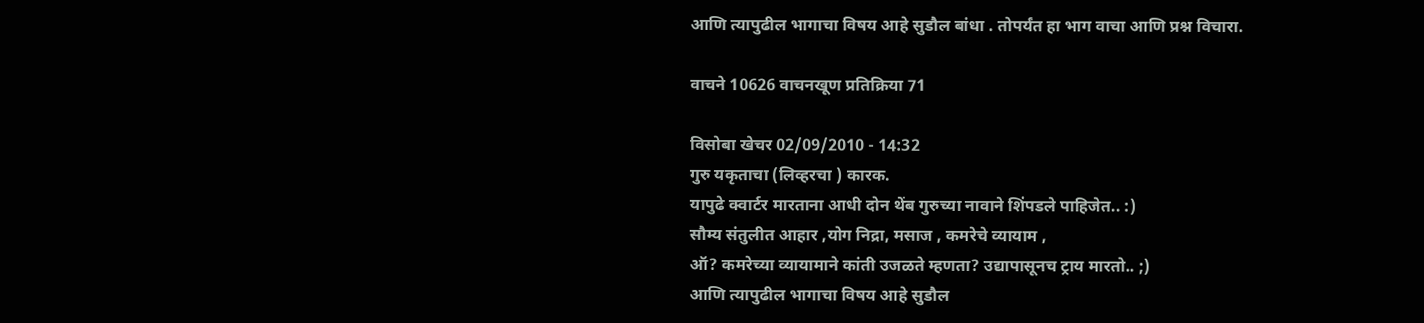आणि त्यापुढील भागाचा विषय आहे सुडौल बांधा . तोपर्यंत हा भाग वाचा आणि प्रश्न विचारा.

वाचने 10626 वाचनखूण प्रतिक्रिया 71

विसोबा खेचर 02/09/2010 - 14:32
गुरु यकृताचा (लिव्हरचा ) कारक.
यापुढे क्वार्टर मारताना आधी दोन थेंब गुरुच्या नावाने शिंपडले पाहिजेत.. :)
सौम्य संतुलीत आहार ,योग निद्रा, मसाज , कमरेचे व्यायाम ,
ऑ? कमरेच्या व्यायामाने कांती उजळते म्हणता? उद्यापासूनच ट्राय मारतो.. ;)
आणि त्यापुढील भागाचा विषय आहे सुडौल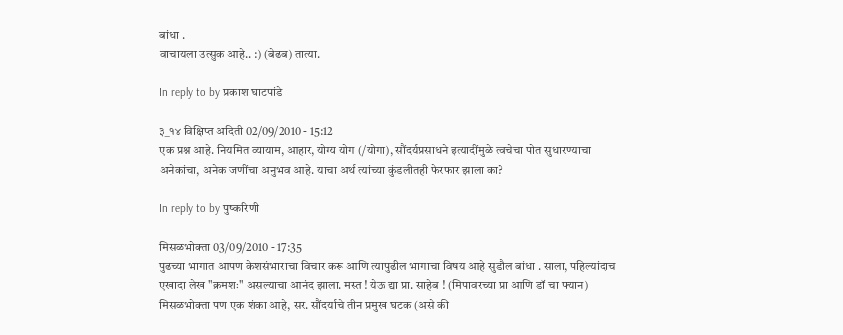बांधा .
वाचायला उत्सुक आहे.. :) (बेढब) तात्या.

In reply to by प्रकाश घाटपांडे

३_१४ विक्षिप्त अदिती 02/09/2010 - 15:12
एक प्रश्न आहे. नियमित व्यायाम, आहार, योग्य योग (/योगा), सौंदर्यप्रसाधने इत्यादींमुळे त्वचेचा पोत सुधारण्याचा अनेकांचा, अनेक जणींचा अनुभव आहे. याचा अर्थ त्यांच्या कुंडलीतही फेरफार झाला का?

In reply to by पुष्करिणी

मिसळभोक्ता 03/09/2010 - 17:35
पुढच्या भागात आपण केशसंभाराचा विचार करू आणि त्यापुढील भागाचा विषय आहे सुडौल बांधा . साला, पहिल्यांदाच एखादा लेख "क्रमशः" असल्याचा आनंद झाला. मस्त ! येऊ द्या प्रा. साहेब ! (मिपावरच्या प्रा आणि डॉ चा फ्यान) मिसळभोक्ता पण एक शंका आहे, सर. सौंदर्याचे तीन प्रमुख घटक (असे की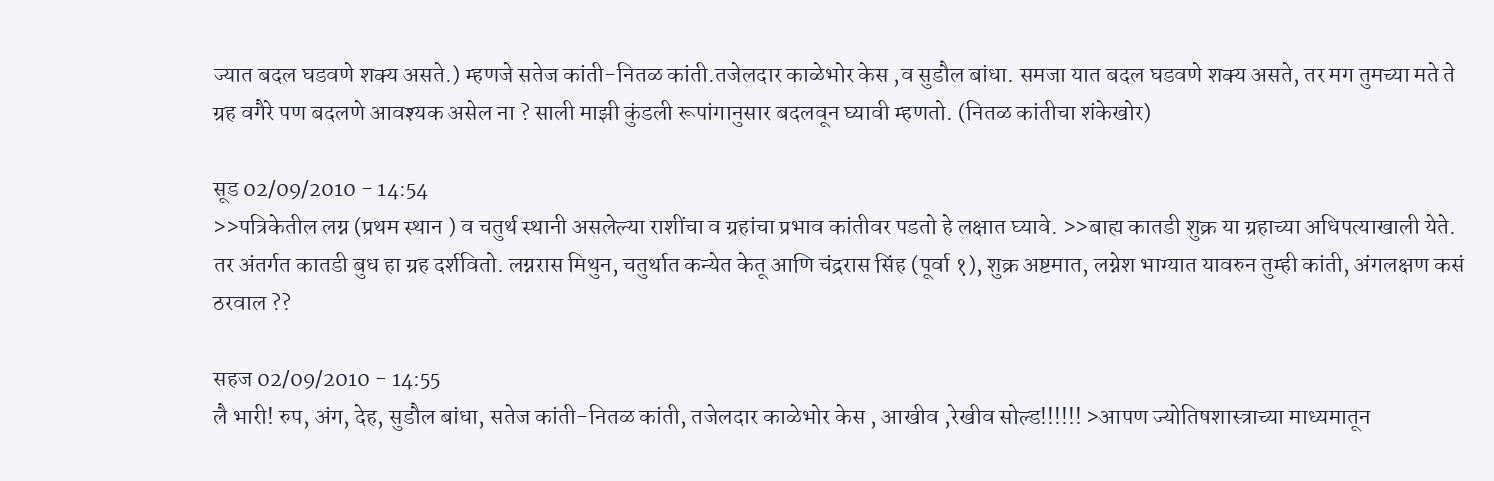ज्यात बदल घडवणे शक्य असते.) म्हणजे सतेज कांती-नितळ कांती.तजेलदार काळेभोर केस ,व सुडौल बांधा. समजा यात बदल घडवणे शक्य असते, तर मग तुमच्या मते ते ग्रह वगैरे पण बदलणे आवश्यक असेल ना ? साली माझी कुंडली रूपांगानुसार बदलवून घ्यावी म्हणतो. (नितळ कांतीचा शंकेखोर)

सूड 02/09/2010 - 14:54
>>पत्रिकेतील लग्न (प्रथम स्थान ) व चतुर्थ स्थानी असलेल्या राशींचा व ग्रहांचा प्रभाव कांतीवर पडतो हे लक्षात घ्यावे. >>बाह्य कातडी शुक्र या ग्रहाच्या अधिपत्याखाली येते. तर अंतर्गत कातडी बुध हा ग्रह दर्शवितो. लग्नरास मिथुन, चतुर्थात कन्येत केतू आणि चंद्ररास सिंह (पूर्वा १), शुक्र अष्टमात, लग्नेश भाग्यात यावरुन तुम्ही कांती, अंगलक्षण कसं ठरवाल ??

सहज 02/09/2010 - 14:55
लै भारी! रुप, अंग, देह, सुडौल बांधा, सतेज कांती-नितळ कांती, तजेलदार काळेभोर केस , आखीव ,रेखीव सोल्ड!!!!!! >आपण ज्योतिषशास्त्राच्या माध्यमातून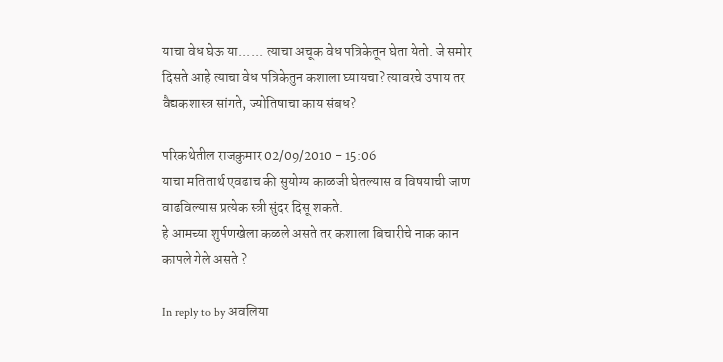याचा वेध घेऊ या...... त्याचा अचूक वेध पत्रिकेतून घेता येतो. जे समोर दिसते आहे त्याचा वेध पत्रिकेतुन कशाला घ्यायचा? त्यावरचे उपाय तर वैद्यकशास्त्र सांगते, ज्योतिषाचा काय संबध?

परिकथेतील राजकुमार 02/09/2010 - 15:06
याचा मतितार्थ एवढाच की सुयोग्य काळजी घेतल्यास व विषयाची जाण वाढविल्यास प्रत्येक स्त्री सुंदर दिसू शकते.
हे आमच्या शुर्पणखेला कळले असते तर कशाला बिचारीचे नाक कान कापले गेले असते ?

In reply to by अवलिया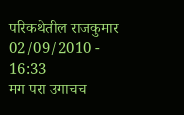परिकथेतील राजकुमार 02/09/2010 - 16:33
मग परा उगाचच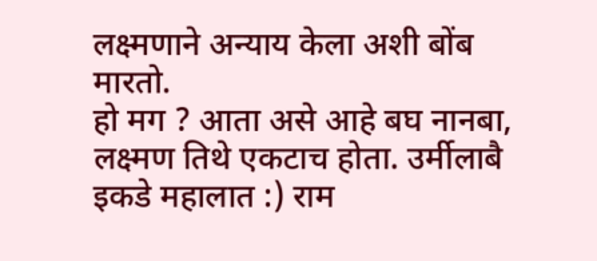लक्ष्मणाने अन्याय केला अशी बोंब मारतो.
हो मग ? आता असे आहे बघ नानबा, लक्ष्मण तिथे एकटाच होता. उर्मीलाबै इकडे महालात :) राम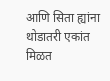आणि सिता ह्यांना थोडातरी एकांत मिळत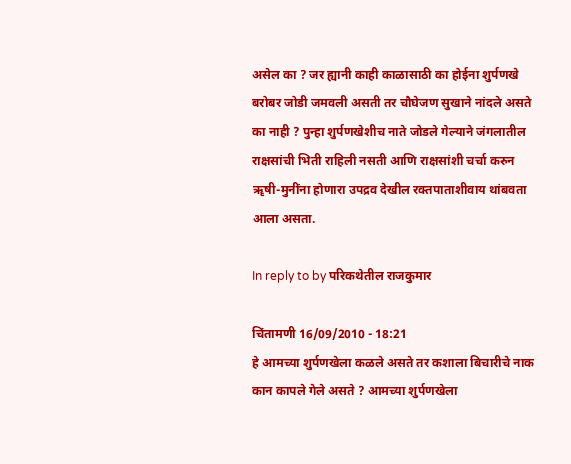असेल का ? जर ह्यानी काही काळासाठी का होईना शुर्पणखे बरोबर जोडी जमवली असती तर चौघेजण सुखाने नांदले असते का नाही ? पुन्हा शुर्पणखेशीच नाते जोडले गेल्याने जंगलातील राक्षसांची भिती राहिली नसती आणि राक्षसांशी चर्चा करुन ॠषी-मुनींना होणारा उपद्रव देखील रक्तपाताशीवाय थांबवता आला असता.

In reply to by परिकथेतील राजकुमार

चिंतामणी 16/09/2010 - 18:21
हे आमच्या शुर्पणखेला कळले असते तर कशाला बिचारीचे नाक कान कापले गेले असते ? आमच्या शुर्पणखेला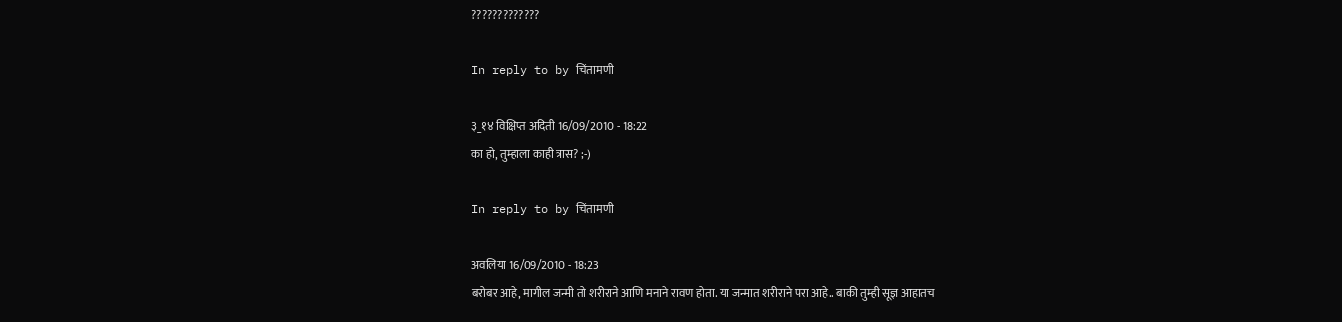?????????????

In reply to by चिंतामणी

३_१४ विक्षिप्त अदिती 16/09/2010 - 18:22
का हो, तुम्हाला काही त्रास? ;-)

In reply to by चिंतामणी

अवलिया 16/09/2010 - 18:23
बरोबर आहे, मागील जन्मी तो शरीराने आणि मनाने रावण होता. या जन्मात शरीराने परा आहे.. बाकी तुम्ही सूज्ञ आहातच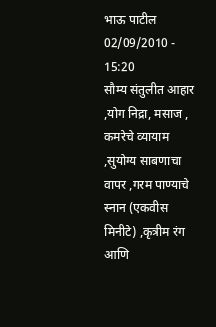भाऊ पाटील 02/09/2010 - 15:20
सौम्य संतुलीत आहार ,योग निद्रा, मसाज , कमरेचे व्यायाम ,सुयोग्य साबणाचा वापर ,गरम पाण्याचे स्नान (एकवीस मिनीटे) ,कृत्रीम रंग आणि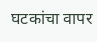घटकांचा वापर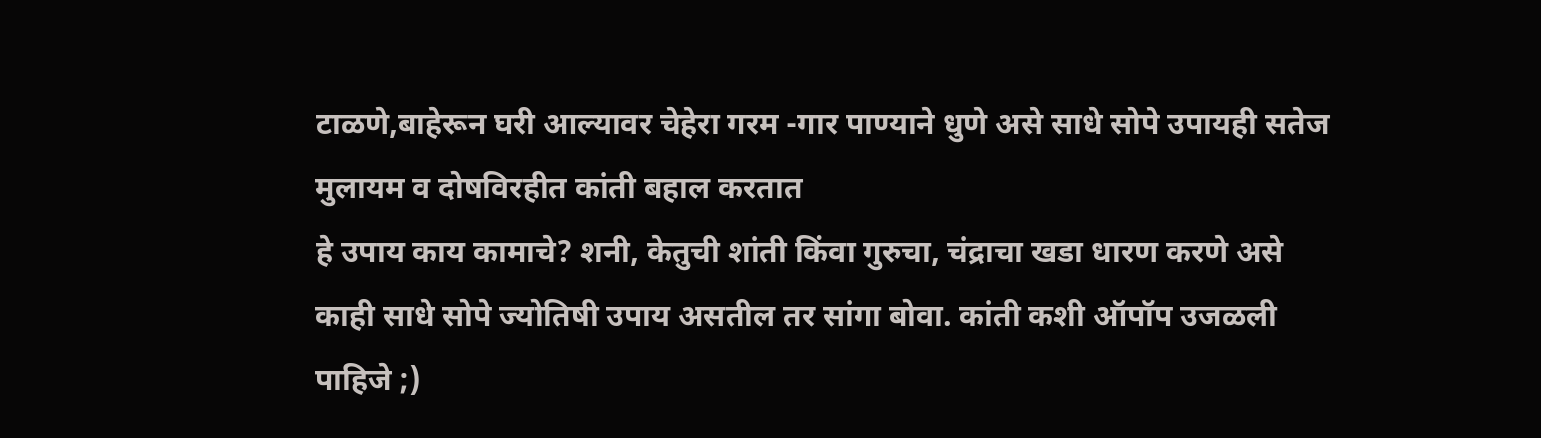टाळणे,बाहेरून घरी आल्यावर चेहेरा गरम -गार पाण्याने धुणे असे साधे सोपे उपायही सतेज मुलायम व दोषविरहीत कांती बहाल करतात
हे उपाय काय कामाचे? शनी, केतुची शांती किंवा गुरुचा, चंद्राचा खडा धारण करणे असे काही साधे सोपे ज्योतिषी उपाय असतील तर सांगा बोवा. कांती कशी ऑपॉप उजळली पाहिजे ;)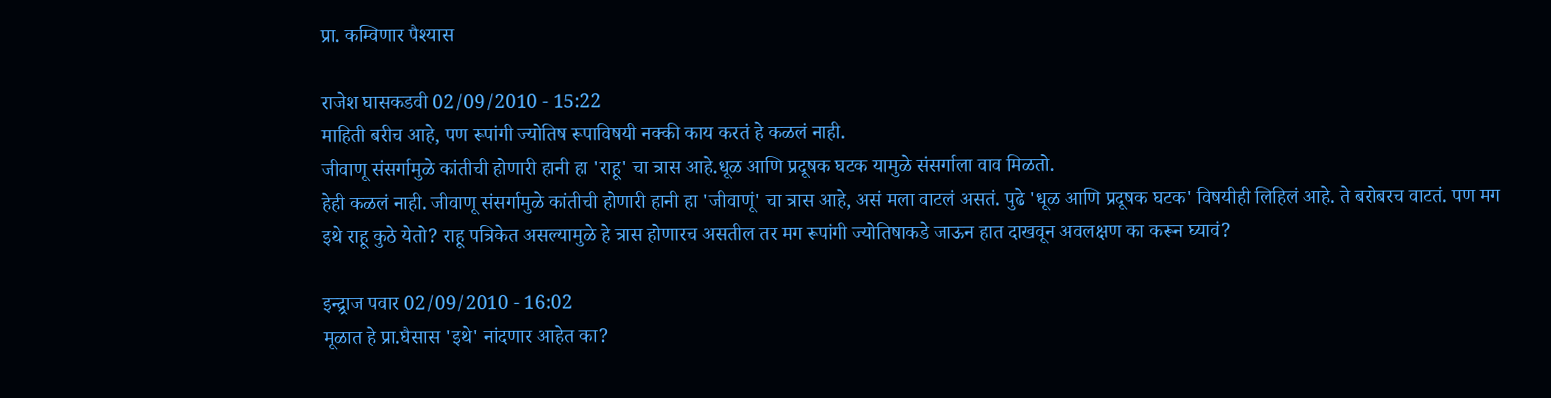प्रा. कम्विणार पैश्यास

राजेश घासकडवी 02/09/2010 - 15:22
माहिती बरीच आहे, पण रूपांगी ज्योतिष रूपाविषयी नक्की काय करतं हे कळलं नाही.
जीवाणू संसर्गामुळे कांतीची होणारी हानी हा 'राहू' चा त्रास आहे.धूळ आणि प्रदूषक घटक यामुळे संसर्गाला वाव मिळतो.
हेही कळलं नाही. जीवाणू संसर्गामुळे कांतीची होणारी हानी हा 'जीवाणूं' चा त्रास आहे, असं मला वाटलं असतं. पुढे 'धूळ आणि प्रदूषक घटक' विषयीही लिहिलं आहे. ते बरोबरच वाटतं. पण मग इथे राहू कुठे येतो? राहू पत्रिकेत असल्यामुळे हे त्रास होणारच असतील तर मग रूपांगी ज्योतिषाकडे जाऊन हात दाखवून अवलक्षण का करून घ्यावं?

इन्द्र्राज पवार 02/09/2010 - 16:02
मूळात हे प्रा.घैसास 'इथे' नांदणार आहेत का?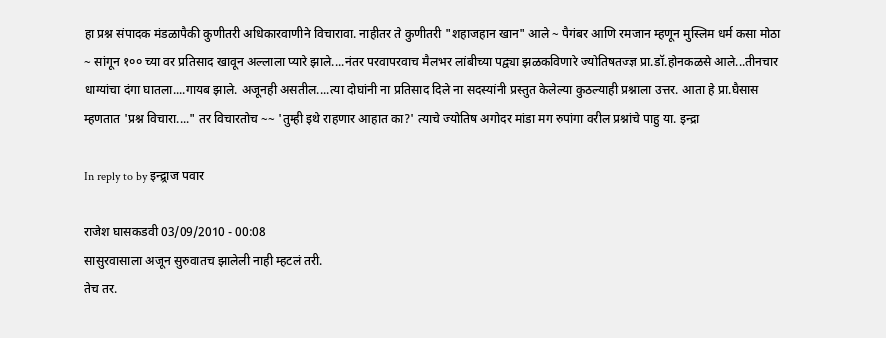हा प्रश्न संपादक मंडळापैकी कुणीतरी अधिकारवाणीने विचारावा. नाहीतर ते कुणीतरी "शहाजहान खान" आले ~ पैगंबर आणि रमजान म्हणून मुस्लिम धर्म कसा मोठा ~ सांगून १०० च्या वर प्रतिसाद खावून अल्लाला प्यारे झाले....नंतर परवापरवाच मैलभर लांबीच्या पद्व्या झळकविणारे ज्योतिषतज्ज्ञ प्रा.डॉ.होनकळसे आले...तीनचार धाग्यांचा दंगा घातला....गायब झाले. अजूनही असतील....त्या दोघांनी ना प्रतिसाद दिले ना सदस्यांनी प्रस्तुत केलेल्या कुठल्याही प्रश्नाला उत्तर. आता हे प्रा.घैसास म्हणतात 'प्रश्न विचारा...." तर विचारतोच ~~ 'तुम्ही इथे राहणार आहात का?' त्याचे ज्योतिष अगोदर मांडा मग रुपांगा वरील प्रश्नांचे पाहु या. इन्द्रा

In reply to by इन्द्र्राज पवार

राजेश घासकडवी 03/09/2010 - 00:08
सासुरवासाला अजून सुरुवातच झालेली नाही म्हटलं तरी.
तेच तर.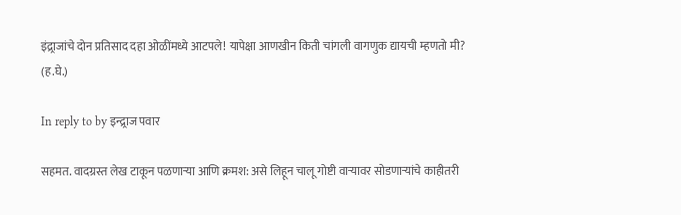इंद्र्राजांचे दोन प्रतिसाद दहा ओळींमध्ये आटपले! यापेक्षा आणखीन किती चांगली वागणुक द्यायची म्हणतो मी? (ह.घे.)

In reply to by इन्द्र्राज पवार

सहमत. वादग्रस्त लेख टाकून पळणार्‍या आणि क्रमश: असे लिहून चालू गोष्टी वार्‍यावर सोडणार्‍यांचे काहीतरी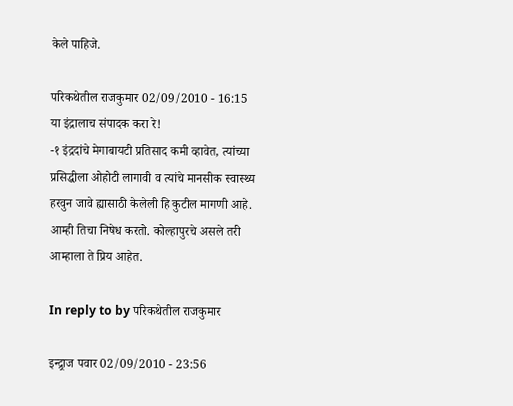केले पाहिजे.

परिकथेतील राजकुमार 02/09/2010 - 16:15
या इंद्रालाच संपादक करा रे!
-१ इंद्रदांचे मेगाबायटी प्रतिसाद कमी व्हावेत, त्यांच्या प्रसिद्धीला ओहोटी लागावी व त्यांचे मानसीक स्वास्थ्य हरवुन जावे ह्यासाठी केलेली हि कुटील मागणी आहे. आम्ही तिचा निषेध करतो. कोल्हापुरचे असले तरी आम्हाला ते प्रिय आहेत.

In reply to by परिकथेतील राजकुमार

इन्द्र्राज पवार 02/09/2010 - 23:56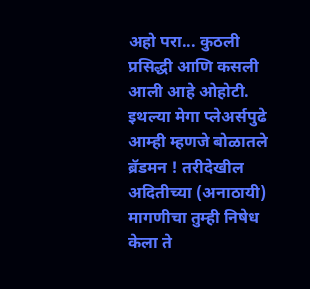अहो परा... कुठली प्रसिद्धी आणि कसली आली आहे ओहोटी. इथल्या मेगा प्लेअर्सपुढे आम्ही म्हणजे बोळातले ब्रॅडमन ! तरीदेखील अदितीच्या (अनाठायी) मागणीचा तुम्ही निषेध केला ते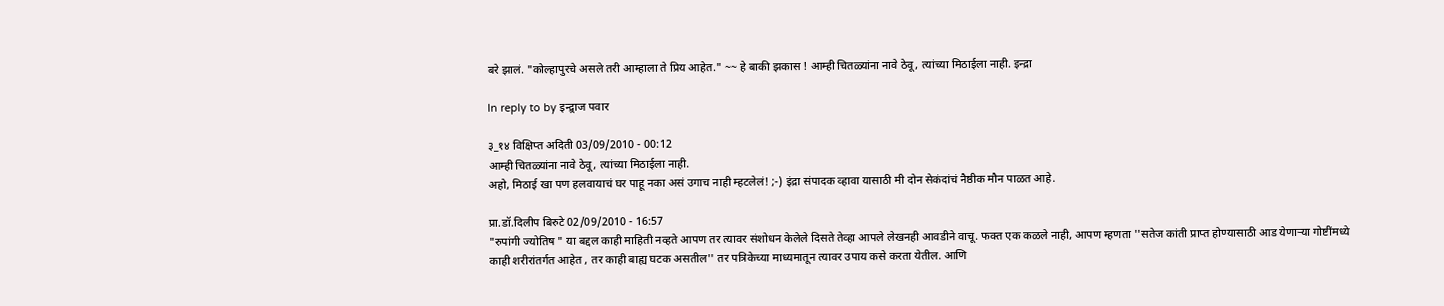बरे झालं. "कोल्हापुरचे असले तरी आम्हाला ते प्रिय आहेत." ~~ हे बाकी झकास ! आम्ही चितळ्यांना नावे ठेवू, त्यांच्या मिठाईला नाही. इन्द्रा

In reply to by इन्द्र्राज पवार

३_१४ विक्षिप्त अदिती 03/09/2010 - 00:12
आम्ही चितळ्यांना नावे ठेवू, त्यांच्या मिठाईला नाही.
अहो, मिठाई खा पण हलवायाचं घर पाहू नका असं उगाच नाही म्हटलेलं! ;-) इंद्रा संपादक व्हावा यासाठी मी दोन सेकंदांचं नैष्ठीक मौन पाळत आहे.

प्रा.डॉ.दिलीप बिरुटे 02/09/2010 - 16:57
"रुपांगी ज्योतिष " या बद्दल काही माहिती नव्हते आपण तर त्यावर संशोधन केलेले दिसते तेव्हा आपले लेखनही आवडीने वाचू. फक्त एक कळले नाही, आपण म्हणता ''सतेज कांती प्राप्त होण्यासाठी आड येणार्‍या गोष्टींमध्ये काही शरीरांतर्गत आहेत , तर काही बाह्य घटक असतील'' तर पत्रिकेच्या माध्यमातून त्यावर उपाय कसे करता येतील. आणि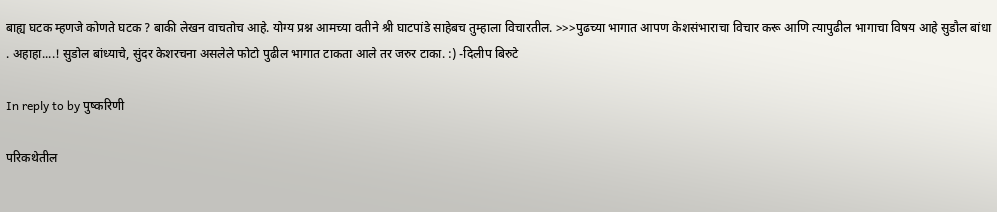बाह्य घटक म्हणजे कोणते घटक ? बाकी लेखन वाचतोच आहे. योग्य प्रश्न आमच्या वतीने श्री घाटपांडे साहेबच तुम्हाला विचारतील. >>>पुढच्या भागात आपण केशसंभाराचा विचार करू आणि त्यापुढील भागाचा विषय आहे सुडौल बांधा . अहाहा....! सुडोल बांध्याचे, सुंदर केशरचना असलेले फोटो पुढील भागात टाकता आले तर जरुर टाका. :) -दिलीप बिरुटे

In reply to by पुष्करिणी

परिकथेतील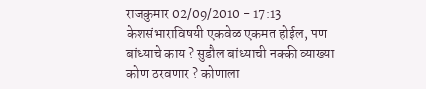राजकुमार 02/09/2010 - 17:13
केशसंभाराविषयी एकवेळ एकमत होईल, पण बांध्याचे काय ? सुडौल बांध्याची नक्की व्याख्या कोण ठरवणार ? कोणाला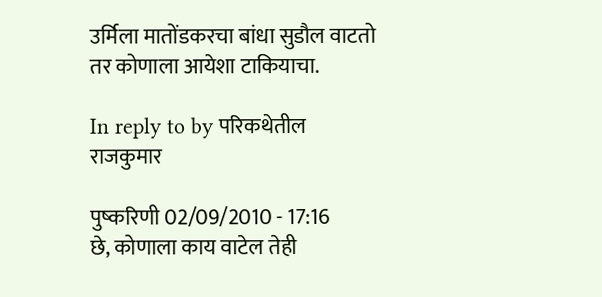उर्मिला मातोंडकरचा बांधा सुडौल वाटतो तर कोणाला आयेशा टाकियाचा.

In reply to by परिकथेतील राजकुमार

पुष्करिणी 02/09/2010 - 17:16
छे, कोणाला काय वाटेल तेही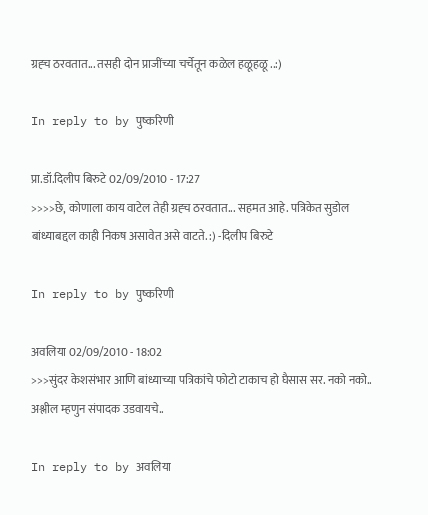ग्रह्च ठरवतात... तसही दोन प्राजींच्या चर्चेतून कळेल हळूहळू ..:)

In reply to by पुष्करिणी

प्रा.डॉ.दिलीप बिरुटे 02/09/2010 - 17:27
>>>>छे, कोणाला काय वाटेल तेही ग्रह्च ठरवतात... सहमत आहे. पत्रिकेत सुडोल बांध्याबद्दल काही निकष असावेत असे वाटते. :) -दिलीप बिरुटे

In reply to by पुष्करिणी

अवलिया 02/09/2010 - 18:02
>>>सुंदर केशसंभार आणि बांध्याच्या पत्रिकांचे फोटो टाकाच हो घैसास सर. नको नको.. अश्लील म्हणुन संपादक उडवायचे..

In reply to by अवलिया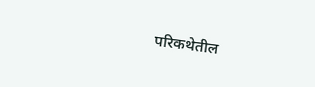परिकथेतील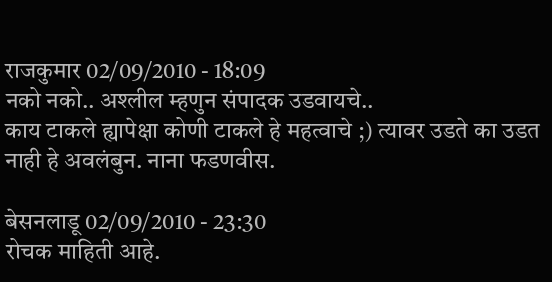राजकुमार 02/09/2010 - 18:09
नको नको.. अश्लील म्हणुन संपादक उडवायचे..
काय टाकले ह्यापेक्षा कोणी टाकले हे महत्वाचे ;) त्यावर उडते का उडत नाही हे अवलंबुन. नाना फडणवीस.

बेसनलाडू 02/09/2010 - 23:30
रोचक माहिती आहे.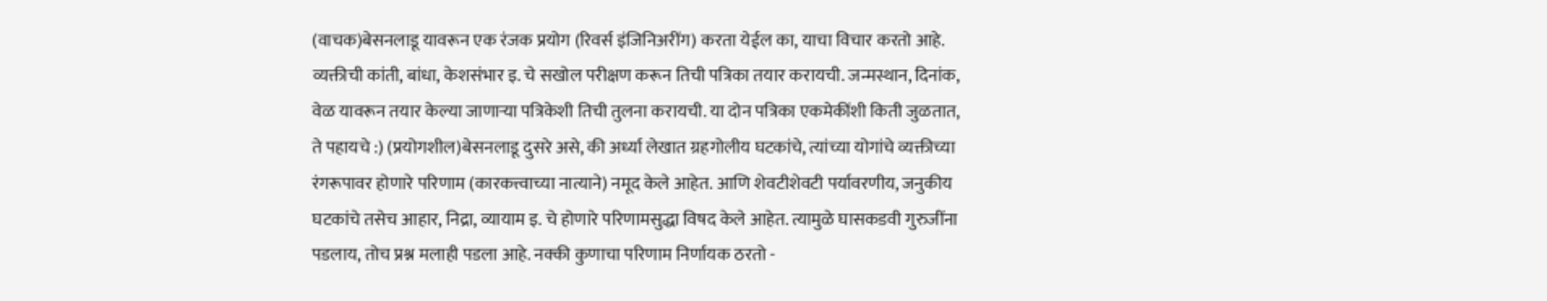(वाचक)बेसनलाडू यावरून एक रंजक प्रयोग (रिवर्स इंजिनिअरींग) करता येईल का, याचा विचार करतो आहे. व्यक्तीची कांती, बांधा, केशसंभार इ. चे सखोल परीक्षण करून तिची पत्रिका तयार करायची. जन्मस्थान, दिनांक, वेळ यावरून तयार केल्या जाणार्‍या पत्रिकेशी तिची तुलना करायची. या दोन पत्रिका एकमेकींशी किती जुळतात, ते पहायचे :) (प्रयोगशील)बेसनलाडू दुसरे असे, की अर्ध्या लेखात ग्रहगोलीय घटकांचे, त्यांच्या योगांचे व्यक्तीच्या रंगरूपावर होणारे परिणाम (कारकत्त्वाच्या नात्याने) नमूद केले आहेत. आणि शेवटीशेवटी पर्यावरणीय, जनुकीय घटकांचे तसेच आहार, निद्रा, व्यायाम इ. चे होणारे परिणामसुद्धा विषद केले आहेत. त्यामुळे घासकडवी गुरुजींना पडलाय, तोच प्रश्न मलाही पडला आहे. नक्की कुणाचा परिणाम निर्णायक ठरतो -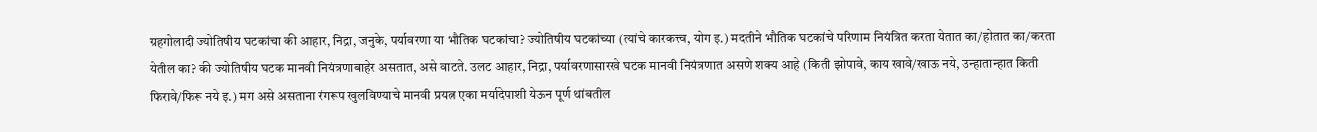ग्रहगोलादी ज्योतिषीय घटकांचा की आहार, निद्रा, जनुके, पर्यावरणा या भौतिक घटकांचा? ज्योतिषीय घटकांच्या (त्यांचे कारकत्त्व, योग इ.) मदतीने भौतिक घटकांचे परिणाम नियंत्रित करता येतात का/होतात का/करता येतील का? की ज्योतिषीय घटक मानवी नियंत्रणाबाहेर असतात, असे वाटते. उलट आहार, निद्रा, पर्यावरणासारखे घटक मानवी नियंत्रणात असणे शक्य आहे (किती झोपावे, काय खावे/खाऊ नये, उन्हातान्हात किती फिरावे/फिरू नये इ.) मग असे असताना रंगरूप खुलविण्याचे मानवी प्रयत्न एका मर्यादेपाशी येऊन पूर्ण थांबतील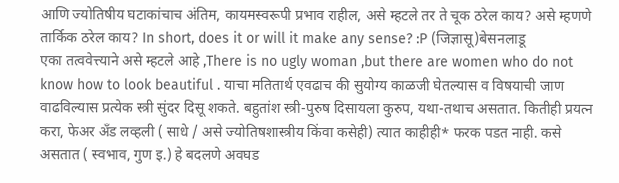आणि ज्योतिषीय घटाकांचाच अंतिम, कायमस्वरूपी प्रभाव राहील, असे म्हटले तर ते चूक ठरेल काय? असे म्हणणे तार्किक ठरेल काय? In short, does it or will it make any sense? :P (जिज्ञासू)बेसनलाडू
एका तत्ववेत्त्याने असे म्हटले आहे ,There is no ugly woman ,but there are women who do not know how to look beautiful . याचा मतितार्थ एवढाच की सुयोग्य काळजी घेतल्यास व विषयाची जाण वाढविल्यास प्रत्येक स्त्री सुंदर दिसू शकते. बहुतांश स्त्री-पुरुष दिसायला कुरुप, यथा-तथाच असतात. कितीही प्रयत्न करा, फेअर अँड लव्हली ( साधे / असे ज्योतिषशास्त्रीय किंवा कसेही) त्यात काहीही* फरक पडत नाही. कसे असतात ( स्वभाव, गुण इ.) हे बदलणे अवघड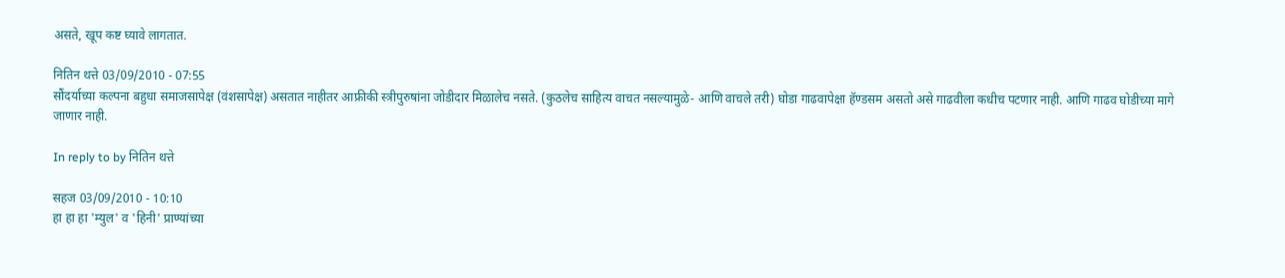असते, खूप कष्ट घ्यावे लागतात.

नितिन थत्ते 03/09/2010 - 07:55
सौंदर्याच्या कल्पना बहुधा समाजसापेक्ष (वंशसापेक्ष) असतात नाहीतर आफ्रीकी स्त्रीपुरुषांना जोडीदार मिळालेच नसते. (कुठलेच साहित्य वाचत नसल्यामुळे- आणि वाचले तरी) घोडा गाढवापेक्षा हॅण्डसम असतो असे गाढवीला कधीच पटणार नाही. आणि गाढव घोडीच्या मागे जाणार नाही.

In reply to by नितिन थत्ते

सहज 03/09/2010 - 10:10
हा हा हा 'म्युल' व 'हिनी' प्राण्यांच्या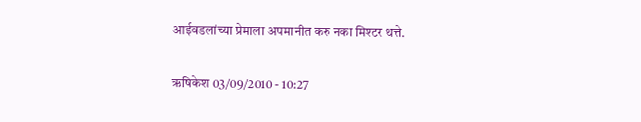आईवडलांच्या प्रेमाला अपमानीत करु नका मिश्टर थत्ते.

ऋषिकेश 03/09/2010 - 10:27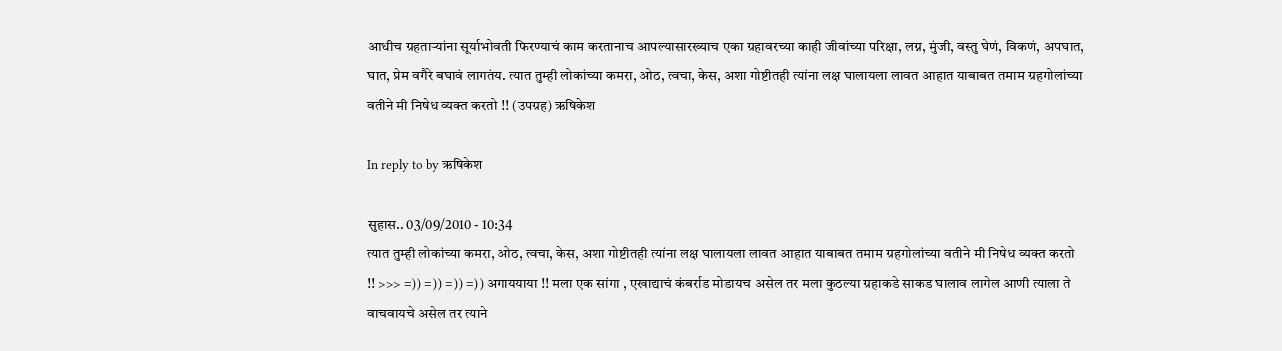आधीच ग्रहतार्‍यांना सूर्याभोवती फिरण्याचं काम करतानाच आपल्यासारख्याच एका ग्रहावरच्या काही जीवांच्या परिक्षा, लग्न, मुंजी, वस्तु घेणं, विकणं, अपघात, घात, प्रेम वगैरे बघावं लागतंय. त्यात तुम्ही लोकांच्या कमरा, ओठ, त्वचा, केस, अशा गोष्टीतही त्यांना लक्ष घालायला लावत आहात याबाबत तमाम ग्रहगोलांच्या वतीने मी निषेध व्यक्त करतो !! (उपग्रह) ऋषिकेश

In reply to by ऋषिकेश

सुहास.. 03/09/2010 - 10:34
त्यात तुम्ही लोकांच्या कमरा, ओठ, त्वचा, केस, अशा गोष्टीतही त्यांना लक्ष घालायला लावत आहात याबाबत तमाम ग्रहगोलांच्या वतीने मी निषेध व्यक्त करतो !! >>> =)) =)) =)) =)) अगाययाया !! मला एक सांगा , एखाद्याचं कंबर्राड मोडायच असेल तर मला कुठल्या ग्रहाकडे साकड घालाव लागेल आणी त्याला ते वाचवायचे असेल तर त्याने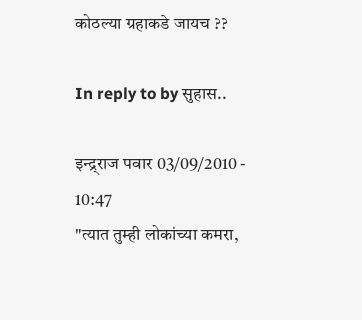कोठल्या ग्रहाकडे जायच ??

In reply to by सुहास..

इन्द्र्राज पवार 03/09/2010 - 10:47
"त्यात तुम्ही लोकांच्या कमरा,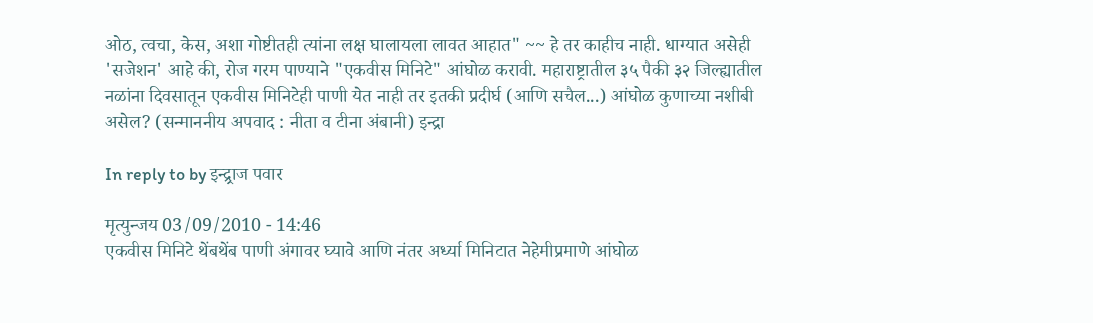ओठ, त्वचा, केस, अशा गोष्टीतही त्यांना लक्ष घालायला लावत आहात" ~~ हे तर काहीच नाही. धाग्यात असेही 'सजेशन' आहे की, रोज गरम पाण्याने "एकवीस मिनिटे" आंघोळ करावी. महाराष्ट्रातील ३५ पैकी ३२ जिल्ह्यातील नळांना दिवसातून एकवीस मिनिटेही पाणी येत नाही तर इतकी प्रदीर्घ (आणि सचैल...) आंघोळ कुणाच्या नशीबी असेल? (सन्माननीय अपवाद : नीता व टीना अंबानी) इन्द्रा

In reply to by इन्द्र्राज पवार

मृत्युन्जय 03/09/2010 - 14:46
एकवीस मिनिटे थेंबथेंब पाणी अंगावर घ्यावे आणि नंतर अर्ध्या मिनिटात नेहेमीप्रमाणे आंघोळ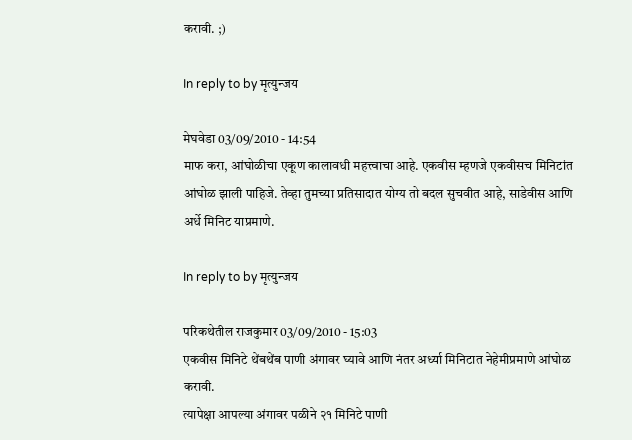करावी. ;)

In reply to by मृत्युन्जय

मेघवेडा 03/09/2010 - 14:54
माफ करा, आंघोळीचा एकूण कालावधी महत्त्वाचा आहे. एकवीस म्हणजे एकवीसच मिनिटांत आंघोळ झाली पाहिजे. तेव्हा तुमच्या प्रतिसादात योग्य तो बदल सुचवीत आहे, साडेवीस आणि अर्धे मिनिट याप्रमाणे.

In reply to by मृत्युन्जय

परिकथेतील राजकुमार 03/09/2010 - 15:03
एकवीस मिनिटे थेंबथेंब पाणी अंगावर घ्यावे आणि नंतर अर्ध्या मिनिटात नेहेमीप्रमाणे आंघोळ करावी.
त्यापेक्षा आपल्या अंगावर पळीने २१ मिनिटे पाणी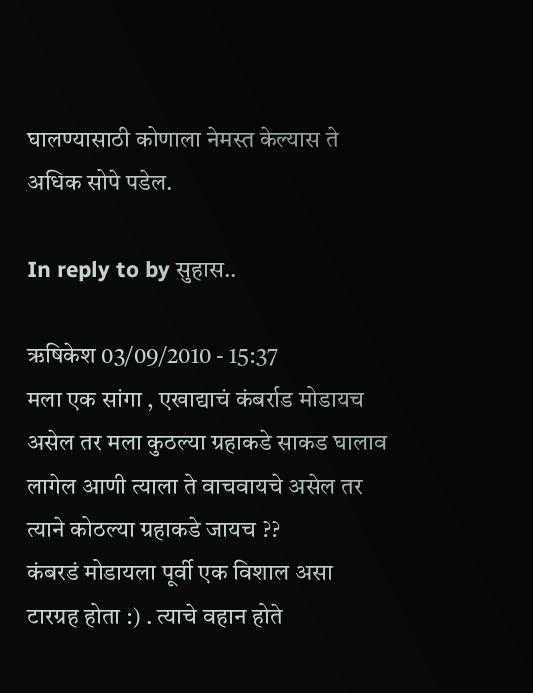घालण्यासाठी कोणाला नेमस्त केल्यास ते अधिक सोपे पडेल.

In reply to by सुहास..

ऋषिकेश 03/09/2010 - 15:37
मला एक सांगा , एखाद्याचं कंबर्राड मोडायच असेल तर मला कुठल्या ग्रहाकडे साकड घालाव लागेल आणी त्याला ते वाचवायचे असेल तर त्याने कोठल्या ग्रहाकडे जायच ??
कंबरडं मोडायला पूर्वी एक विशाल असा टारग्रह होता :) . त्याचे वहान होते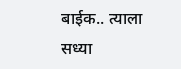बाईक.. त्याला सध्या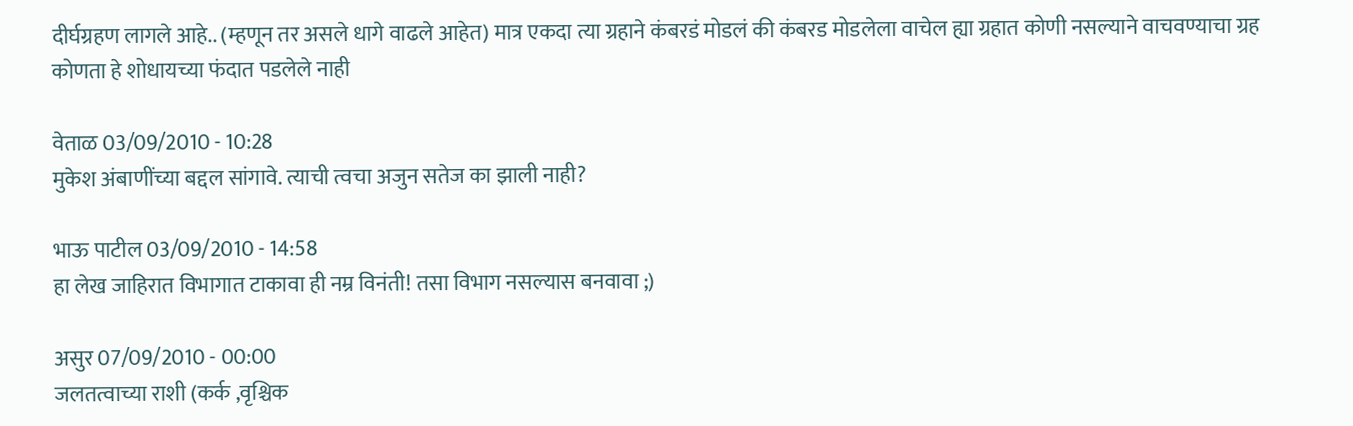दीर्घग्रहण लागले आहे.. (म्हणून तर असले धागे वाढले आहेत) मात्र एकदा त्या ग्रहाने कंबरडं मोडलं की कंबरड मोडलेला वाचेल ह्या ग्रहात कोणी नसल्याने वाचवण्याचा ग्रह कोणता हे शोधायच्या फंदात पडलेले नाही

वेताळ 03/09/2010 - 10:28
मुकेश अंबाणींच्या बद्दल सांगावे. त्याची त्वचा अजुन सतेज का झाली नाही?

भाऊ पाटील 03/09/2010 - 14:58
हा लेख जाहिरात विभागात टाकावा ही नम्र विनंती! तसा विभाग नसल्यास बनवावा ;)

असुर 07/09/2010 - 00:00
जलतत्वाच्या राशी (कर्क ,वृश्चिक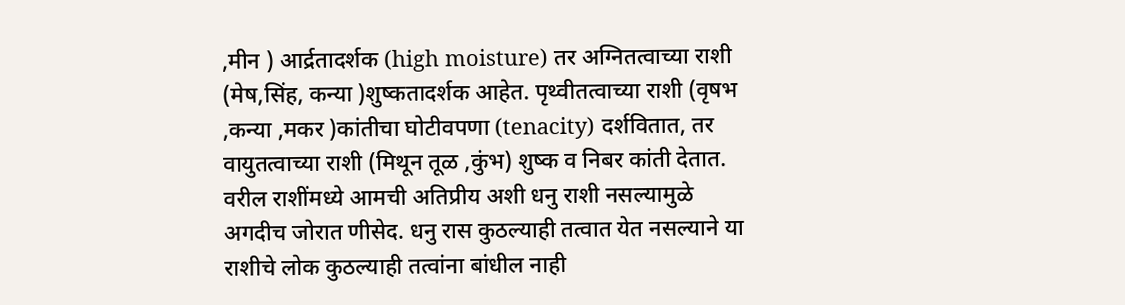,मीन ) आर्द्रतादर्शक (high moisture) तर अग्नितत्वाच्या राशी (मेष,सिंह, कन्या )शुष्कतादर्शक आहेत. पृथ्वीतत्वाच्या राशी (वृषभ ,कन्या ,मकर )कांतीचा घोटीवपणा (tenacity) दर्शवितात, तर वायुतत्वाच्या राशी (मिथून तूळ ,कुंभ) शुष्क व निबर कांती देतात. वरील राशींमध्ये आमची अतिप्रीय अशी धनु राशी नसल्यामुळे अगदीच जोरात णीसेद. धनु रास कुठल्याही तत्वात येत नसल्याने या राशीचे लोक कुठल्याही तत्वांना बांधील नाही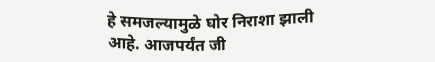हे समजल्यामुळे घोर निराशा झाली आहे. आजपर्यंत जी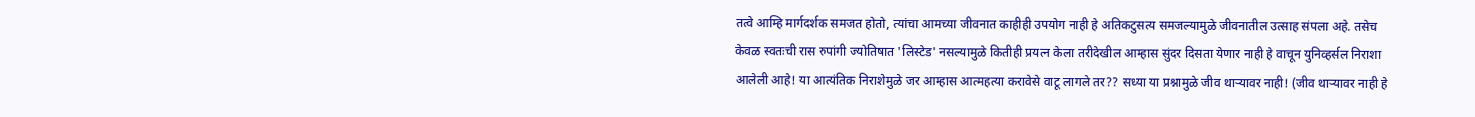तत्वे आम्हि मार्गदर्शक समजत होतो, त्यांचा आमच्या जीवनात काहीही उपयोग नाही हे अतिकटुसत्य समजल्यामुळे जीवनातील उत्साह संपला अहे. तसेच केवळ स्वतःची रास रुपांगी ज्योतिषात 'लिस्टेड' नसल्यामुळे कितीही प्रयत्न केला तरीदेखील आम्हास सुंदर दिसता येणार नाही हे वाचून युनिव्हर्सल निराशा आलेली आहे! या आत्यंतिक निराशेमुळे जर आम्हास आत्महत्या करावेसे वाटू लागले तर?? सध्या या प्रश्नामुळे जीव थार्‍यावर नाही! (जीव थार्‍यावर नाही हे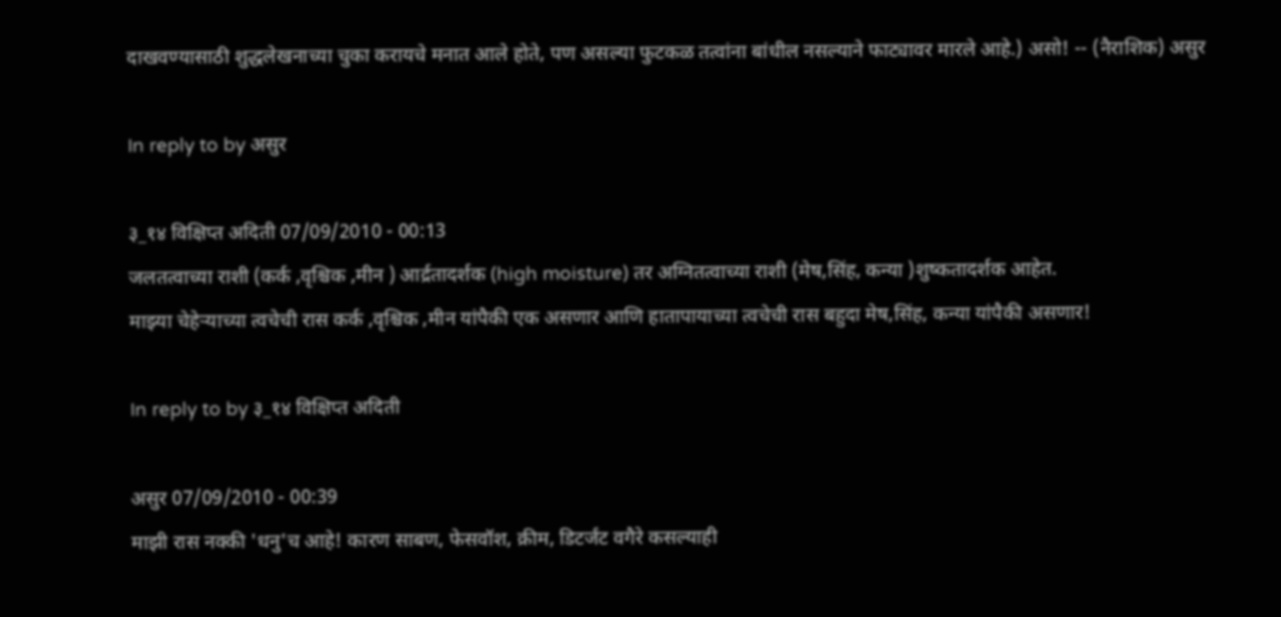दाखवण्यासाठी शुद्धलेखनाच्या चुका करायचे मनात आले होते, पण असल्या फुटकळ तत्वांना बांधील नसल्याने फाट्यावर मारले आहे.) असो! -- (नैराशिक) असुर

In reply to by असुर

३_१४ विक्षिप्त अदिती 07/09/2010 - 00:13
जलतत्वाच्या राशी (कर्क ,वृश्चिक ,मीन ) आर्द्रतादर्शक (high moisture) तर अग्नितत्वाच्या राशी (मेष,सिंह, कन्या )शुष्कतादर्शक आहेत.
माझ्या चेहेर्‍याच्या त्वचेची रास कर्क ,वृश्चिक ,मीन यांपैकी एक असणार आणि हातापायाच्या त्वचेची रास बहुदा मेष,सिंह, कन्या यांपैकी असणार!

In reply to by ३_१४ विक्षिप्त अदिती

असुर 07/09/2010 - 00:39
माझी रास नक्की 'धनु'च आहे! कारण साबण, फेसवॉश, क्रीम, डिटर्जंट वगैरे कसल्याही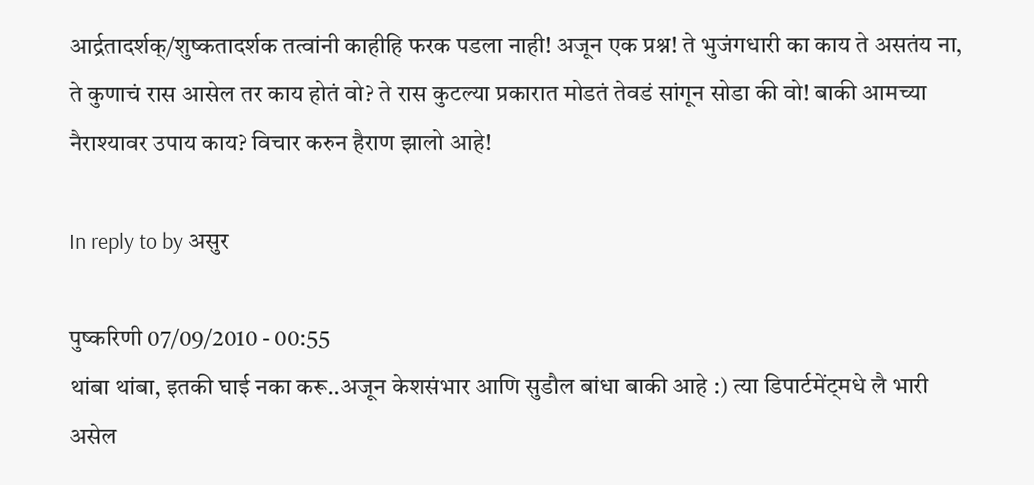आर्द्रतादर्शक्/शुष्कतादर्शक तत्वांनी काहीहि फरक पडला नाही! अजून एक प्रश्न! ते भुजंगधारी का काय ते असतंय ना, ते कुणाचं रास आसेल तर काय होतं वो? ते रास कुटल्या प्रकारात मोडतं तेवडं सांगून सोडा की वो! बाकी आमच्या नैराश्यावर उपाय काय? विचार करुन हैराण झालो आहे!

In reply to by असुर

पुष्करिणी 07/09/2010 - 00:55
थांबा थांबा, इतकी घाई नका करू..अजून केशसंभार आणि सुडौल बांधा बाकी आहे :) त्या डिपार्टमेंट्मधे लै भारी असेल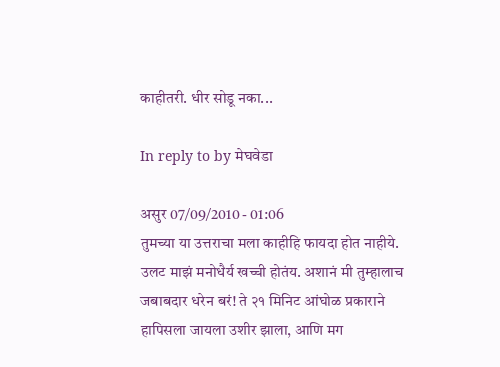काहीतरी. धीर सोडू नका...

In reply to by मेघवेडा

असुर 07/09/2010 - 01:06
तुमच्या या उत्तराचा मला काहीहि फायदा होत नाहीये. उलट माझं मनोधैर्य खच्ची होतंय. अशानं मी तुम्हालाच जबाबदार धरेन बरं! ते २१ मिनिट आंघोळ प्रकाराने हापिसला जायला उशीर झाला, आणि मग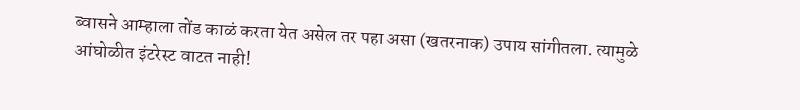ब्वासने आम्हाला तोंड काळं करता येत असेल तर पहा असा (खतरनाक) उपाय सांगीतला. त्यामुळे आंघोळीत इंटरेस्ट वाटत नाही!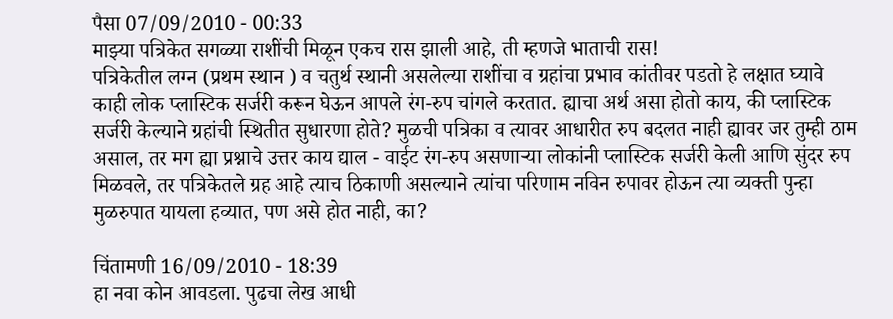पैसा 07/09/2010 - 00:33
माझ्या पत्रिकेत सगळ्या राशींची मिळून एकच रास झाली आहे, ती म्हणजे भाताची रास!
पत्रिकेतील लग्न (प्रथम स्थान ) व चतुर्थ स्थानी असलेल्या राशींचा व ग्रहांचा प्रभाव कांतीवर पडतो हे लक्षात घ्यावे काही लोक प्लास्टिक सर्जरी करून घेऊन आपले रंग-रुप चांगले करतात. ह्याचा अर्थ असा होतो काय, की प्लास्टिक सर्जरी केल्याने ग्रहांची स्थितीत सुधारणा होते? मुळची पत्रिका व त्यावर आधारीत रुप बदलत नाही ह्यावर जर तुम्ही ठाम असाल, तर मग ह्या प्रश्नाचे उत्तर काय द्याल - वाईट रंग-रुप असणार्‍या लोकांनी प्लास्टिक सर्जरी केली आणि सुंदर रुप मिळवले, तर पत्रिकेतले ग्रह आहे त्याच ठिकाणी असल्याने त्यांचा परिणाम नविन रुपावर होऊन त्या व्यक्ती पुन्हा मुळरुपात यायला हव्यात, पण असे होत नाही, का?

चिंतामणी 16/09/2010 - 18:39
हा नवा कोन आवडला. पुढचा लेख आधी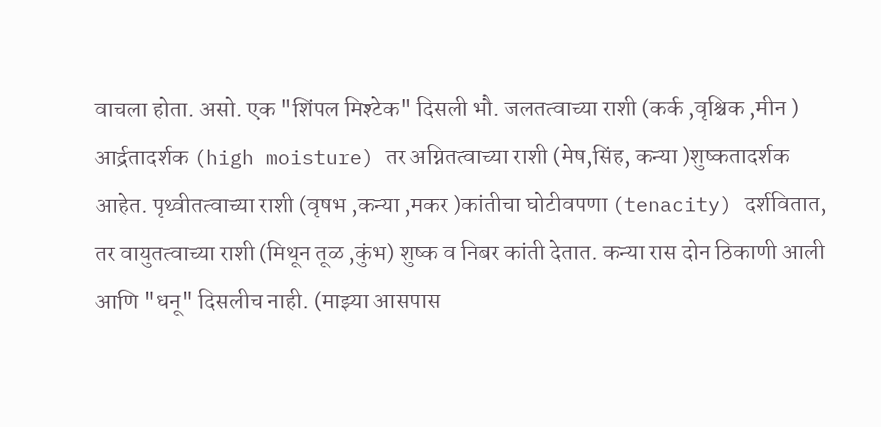वाचला होता. असो. एक "शिंपल मिश्टेक" दिसली भौ. जलतत्वाच्या राशी (कर्क ,वृश्चिक ,मीन ) आर्द्रतादर्शक (high moisture) तर अग्नितत्वाच्या राशी (मेष,सिंह, कन्या )शुष्कतादर्शक आहेत. पृथ्वीतत्वाच्या राशी (वृषभ ,कन्या ,मकर )कांतीचा घोटीवपणा (tenacity) दर्शवितात, तर वायुतत्वाच्या राशी (मिथून तूळ ,कुंभ) शुष्क व निबर कांती देतात. कन्या रास दोन ठिकाणी आली आणि "धनू" दिसलीच नाही. (माझ्या आसपास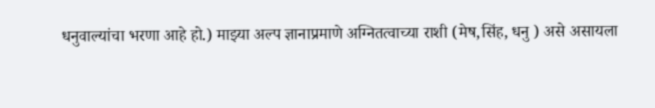धनुवाल्यांचा भरणा आहे हो.) माझ्या अल्प ज्ञानाप्रमाणे अग्नितत्वाच्या राशी (मेष,सिंह, धनु ) असे असायला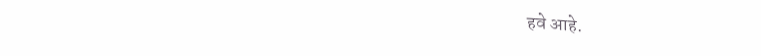हवे आहे.